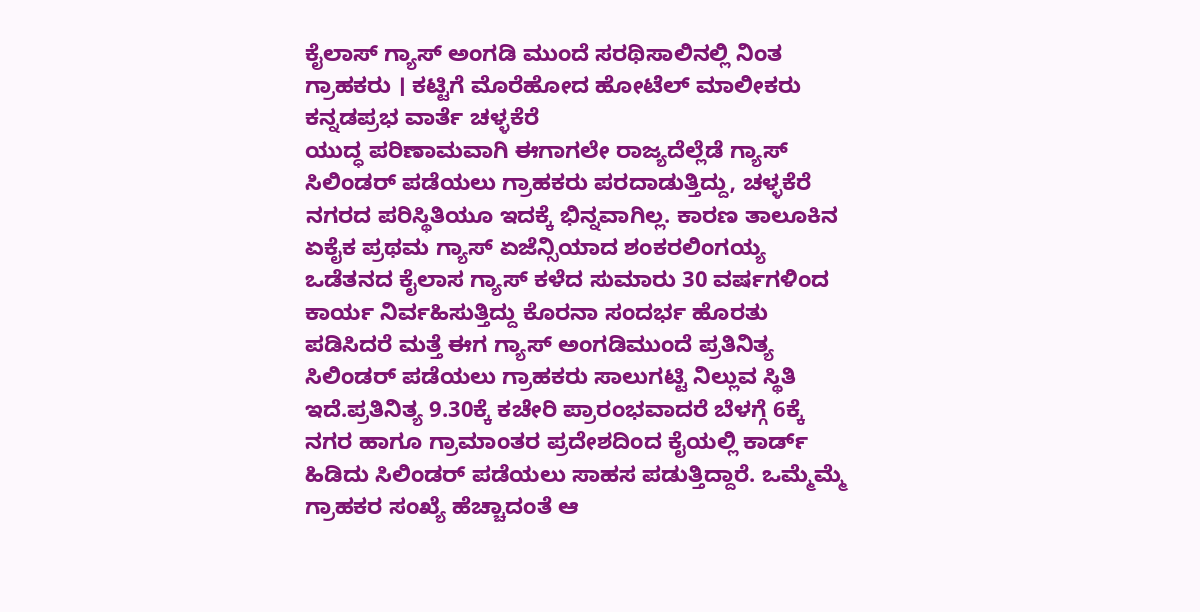ಕೈಲಾಸ್ ಗ್ಯಾಸ್ ಅಂಗಡಿ ಮುಂದೆ ಸರಥಿಸಾಲಿನಲ್ಲಿ ನಿಂತ ಗ್ರಾಹಕರು । ಕಟ್ಟಿಗೆ ಮೊರೆಹೋದ ಹೋಟೆಲ್ ಮಾಲೀಕರು
ಕನ್ನಡಪ್ರಭ ವಾರ್ತೆ ಚಳ್ಳಕೆರೆ
ಯುದ್ಧ ಪರಿಣಾಮವಾಗಿ ಈಗಾಗಲೇ ರಾಜ್ಯದೆಲ್ಲೆಡೆ ಗ್ಯಾಸ್ ಸಿಲಿಂಡರ್ ಪಡೆಯಲು ಗ್ರಾಹಕರು ಪರದಾಡುತ್ತಿದ್ದು, ಚಳ್ಳಕೆರೆ ನಗರದ ಪರಿಸ್ಥಿತಿಯೂ ಇದಕ್ಕೆ ಭಿನ್ನವಾಗಿಲ್ಲ. ಕಾರಣ ತಾಲೂಕಿನ ಏಕೈಕ ಪ್ರಥಮ ಗ್ಯಾಸ್ ಏಜೆನ್ಸಿಯಾದ ಶಂಕರಲಿಂಗಯ್ಯ ಒಡೆತನದ ಕೈಲಾಸ ಗ್ಯಾಸ್ ಕಳೆದ ಸುಮಾರು 30 ವರ್ಷಗಳಿಂದ ಕಾರ್ಯ ನಿರ್ವಹಿಸುತ್ತಿದ್ದು ಕೊರನಾ ಸಂದರ್ಭ ಹೊರತು ಪಡಿಸಿದರೆ ಮತ್ತೆ ಈಗ ಗ್ಯಾಸ್ ಅಂಗಡಿಮುಂದೆ ಪ್ರತಿನಿತ್ಯ ಸಿಲಿಂಡರ್ ಪಡೆಯಲು ಗ್ರಾಹಕರು ಸಾಲುಗಟ್ಟಿ ನಿಲ್ಲುವ ಸ್ಥಿತಿ ಇದೆ.ಪ್ರತಿನಿತ್ಯ 9.30ಕ್ಕೆ ಕಚೇರಿ ಪ್ರಾರಂಭವಾದರೆ ಬೆಳಗ್ಗೆ 6ಕ್ಕೆ ನಗರ ಹಾಗೂ ಗ್ರಾಮಾಂತರ ಪ್ರದೇಶದಿಂದ ಕೈಯಲ್ಲಿ ಕಾರ್ಡ್ ಹಿಡಿದು ಸಿಲಿಂಡರ್ ಪಡೆಯಲು ಸಾಹಸ ಪಡುತ್ತಿದ್ದಾರೆ. ಒಮ್ಮೆಮ್ಮೆ ಗ್ರಾಹಕರ ಸಂಖ್ಯೆ ಹೆಚ್ಚಾದಂತೆ ಆ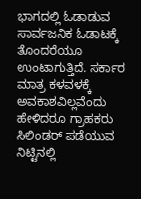ಭಾಗದಲ್ಲಿ ಓಡಾಡುವ ಸಾರ್ವಜನಿಕ ಓಡಾಟಕ್ಕೆ ತೊಂದರೆಯೂ ಉಂಟಾಗುತ್ತಿದೆ. ಸರ್ಕಾರ ಮಾತ್ರ ಕಳವಳಕ್ಕೆ ಅವಕಾಶವಿಲ್ಲವೆಂದು ಹೇಳಿದರೂ ಗ್ರಾಹಕರು ಸಿಲಿಂಡರ್ ಪಡೆಯುವ ನಿಟ್ಟಿನಲ್ಲಿ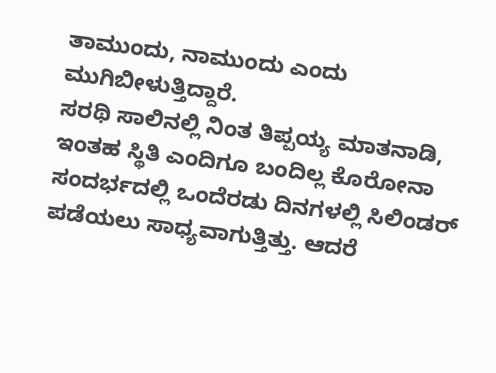ತಾಮುಂದು, ನಾಮುಂದು ಎಂದು ಮುಗಿಬೀಳುತ್ತಿದ್ದಾರೆ.
ಸರಥಿ ಸಾಲಿನಲ್ಲಿ ನಿಂತ ತಿಪ್ಪಯ್ಯ ಮಾತನಾಡಿ, ಇಂತಹ ಸ್ಥಿತಿ ಎಂದಿಗೂ ಬಂದಿಲ್ಲ ಕೊರೋನಾ ಸಂದರ್ಭದಲ್ಲಿ ಒಂದೆರಡು ದಿನಗಳಲ್ಲಿ ಸಿಲಿಂಡರ್ ಪಡೆಯಲು ಸಾಧ್ಯವಾಗುತ್ತಿತ್ತು. ಆದರೆ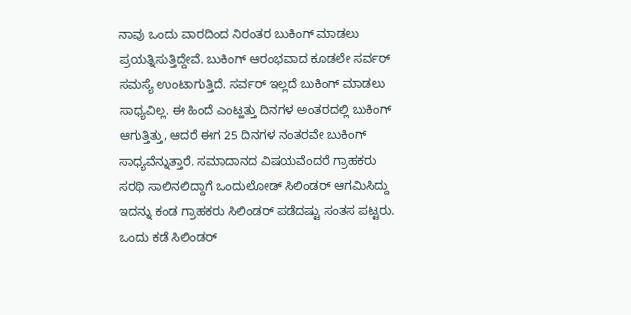ನಾವು ಒಂದು ವಾರದಿಂದ ನಿರಂತರ ಬುಕಿಂಗ್ ಮಾಡಲು ಪ್ರಯತ್ನಿಸುತ್ತಿದ್ದೇವೆ. ಬುಕಿಂಗ್ ಆರಂಭವಾದ ಕೂಡಲೇ ಸರ್ವರ್ ಸಮಸ್ಯೆ ಉಂಟಾಗುತ್ತಿದೆ. ಸರ್ವರ್ ಇಲ್ಲದೆ ಬುಕಿಂಗ್ ಮಾಡಲು ಸಾಧ್ಯವಿಲ್ಲ. ಈ ಹಿಂದೆ ಎಂಟ್ಹತ್ತು ದಿನಗಳ ಅಂತರದಲ್ಲಿ ಬುಕಿಂಗ್ ಆಗುತ್ತಿತ್ತು, ಆದರೆ ಈಗ 25 ದಿನಗಳ ನಂತರವೇ ಬುಕಿಂಗ್ ಸಾಧ್ಯವೆನ್ನುತ್ತಾರೆ. ಸಮಾದಾನದ ವಿಷಯವೆಂದರೆ ಗ್ರಾಹಕರು ಸರಥಿ ಸಾಲಿನಲಿದ್ದಾಗೆ ಒಂದುಲೋಡ್ ಸಿಲಿಂಡರ್ ಆಗಮಿಸಿದ್ದು ಇದನ್ನು ಕಂಡ ಗ್ರಾಹಕರು ಸಿಲಿಂಡರ್ ಪಡೆದಷ್ಟು ಸಂತಸ ಪಟ್ಟರು. ಒಂದು ಕಡೆ ಸಿಲಿಂಡರ್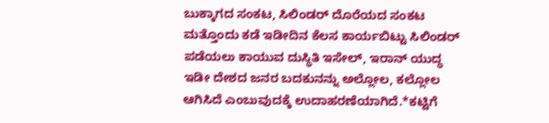ಬುಕ್ಕಾಗದ ಸಂಕಟ, ಸಿಲಿಂಡರ್ ದೊರೆಯದ ಸಂಕಟ ಮತ್ತೊಂದು ಕಡೆ ಇಡೀದಿನ ಕೆಲಸ ಕಾರ್ಯಬಿಟ್ಟು ಸಿಲಿಂಡರ್ ಪಡೆಯಲು ಕಾಯುವ ದುಸ್ಥಿತಿ ಇಸೇಲ್, ಇರಾನ್ ಯುದ್ಧ ಇಡೀ ದೇಶದ ಜನರ ಬದಕುನನ್ನು ಅಲ್ಲೋಲ, ಕಲ್ಲೋಲ ಆಗಿಸಿದೆ ಎಂಬುವುದಕ್ಕೆ ಉದಾಹರಣೆಯಾಗಿದೆ.*ಕಟ್ಟಿಗೆ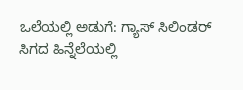ಒಲೆಯಲ್ಲಿ ಅಡುಗೆ: ಗ್ಯಾಸ್ ಸಿಲಿಂಡರ್ ಸಿಗದ ಹಿನ್ನೆಲೆಯಲ್ಲಿ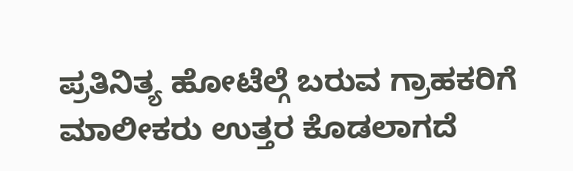ಪ್ರತಿನಿತ್ಯ ಹೋಟೆಲ್ಗೆ ಬರುವ ಗ್ರಾಹಕರಿಗೆ ಮಾಲೀಕರು ಉತ್ತರ ಕೊಡಲಾಗದೆ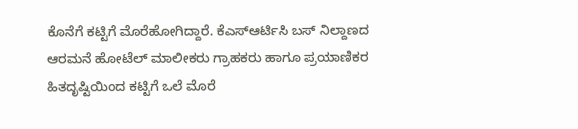ಕೊನೆಗೆ ಕಟ್ಟಿಗೆ ಮೊರೆಹೋಗಿದ್ದಾರೆ. ಕೆಎಸ್ಆರ್ಟಿಸಿ ಬಸ್ ನಿಲ್ದಾಣದ ಆರಮನೆ ಹೋಟೆಲ್ ಮಾಲೀಕರು ಗ್ರಾಹಕರು ಹಾಗೂ ಪ್ರಯಾಣಿಕರ ಹಿತದೃಷ್ಟಿಯಿಂದ ಕಟ್ಟಿಗೆ ಒಲೆ ಮೊರೆ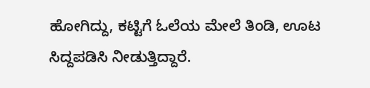ಹೋಗಿದ್ದು, ಕಟ್ಟಿಗೆ ಓಲೆಯ ಮೇಲೆ ತಿಂಡಿ, ಊಟ ಸಿದ್ದಪಡಿಸಿ ನೀಡುತ್ತಿದ್ದಾರೆ.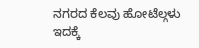ನಗರದ ಕೆಲವು ಹೋಟೆಲ್ಗಳು ಇದಕ್ಕೆ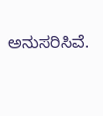ಅನುಸರಿಸಿವೆ.